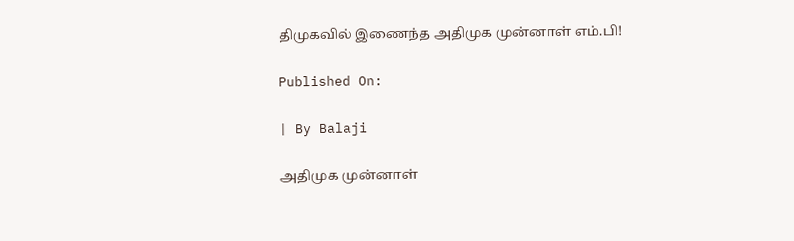திமுகவில் இணைந்த அதிமுக முன்னாள் எம்.பி!

Published On:

| By Balaji

அதிமுக முன்னாள்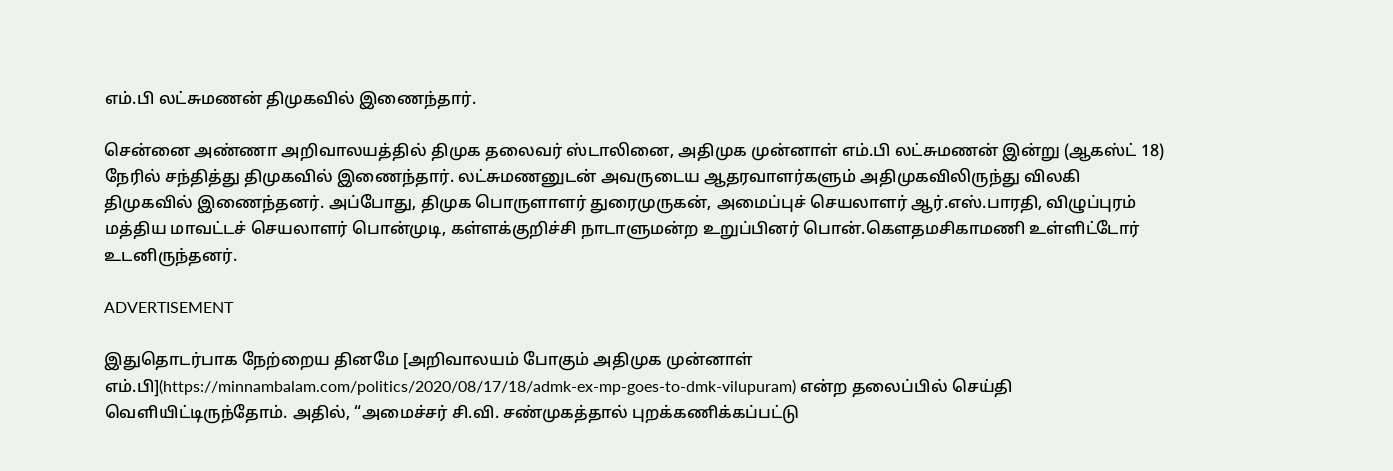எம்.பி லட்சுமணன் திமுகவில் இணைந்தார்.

சென்னை அண்ணா அறிவாலயத்தில் திமுக தலைவர் ஸ்டாலினை, அதிமுக முன்னாள் எம்.பி லட்சுமணன் இன்று (ஆகஸ்ட் 18) நேரில் சந்தித்து திமுகவில் இணைந்தார். லட்சுமணனுடன் அவருடைய ஆதரவாளர்களும் அதிமுகவிலிருந்து விலகி திமுகவில் இணைந்தனர். அப்போது, திமுக பொருளாளர் துரைமுருகன், அமைப்புச் செயலாளர் ஆர்.எஸ்.பாரதி, விழுப்புரம் மத்திய மாவட்டச் செயலாளர் பொன்முடி, கள்ளக்குறிச்சி நாடாளுமன்ற உறுப்பினர் பொன்.கௌதமசிகாமணி உள்ளிட்டோர் உடனிருந்தனர்.

ADVERTISEMENT

இதுதொடர்பாக நேற்றைய தினமே [அறிவாலயம் போகும் அதிமுக முன்னாள் எம்.பி](https://minnambalam.com/politics/2020/08/17/18/admk-ex-mp-goes-to-dmk-vilupuram) என்ற தலைப்பில் செய்தி வெளியிட்டிருந்தோம். அதில், “அமைச்சர் சி.வி. சண்முகத்தால் புறக்கணிக்கப்பட்டு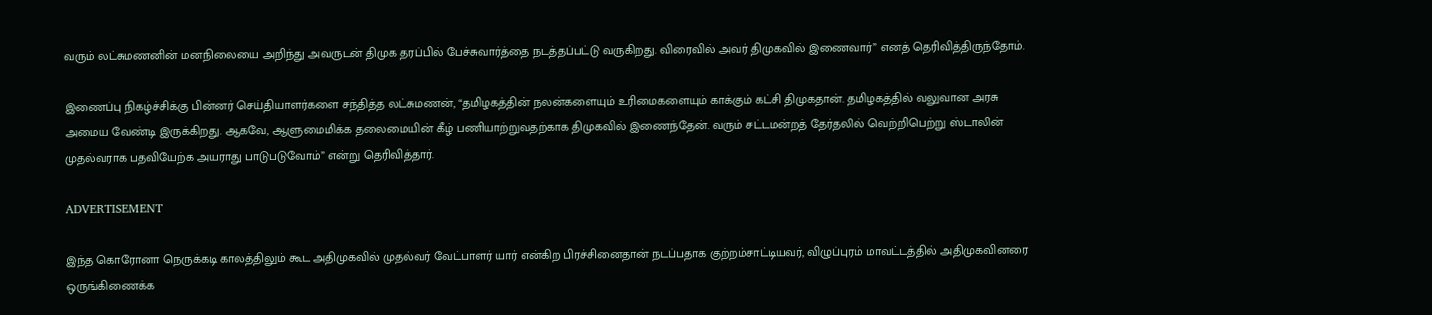வரும் லட்சுமணனின் மனநிலையை அறிந்து அவருடன் திமுக தரப்பில் பேச்சுவார்த்தை நடத்தப்பட்டு வருகிறது. விரைவில் அவர் திமுகவில் இணைவார்” எனத் தெரிவித்திருந்தோம்.

இணைப்பு நிகழ்ச்சிக்கு பின்னர் செய்தியாளர்களை சந்தித்த லட்சுமணன், “தமிழகத்தின் நலன்களையும் உரிமைகளையும் காக்கும் கட்சி திமுகதான். தமிழகத்தில் வலுவான அரசு அமைய வேண்டி இருக்கிறது. ஆகவே, ஆளுமைமிக்க தலைமையின் கீழ் பணியாற்றுவதற்காக திமுகவில் இணைந்தேன். வரும் சட்டமன்றத் தேர்தலில் வெற்றிபெற்று ஸ்டாலின் முதல்வராக பதவியேற்க அயராது பாடுபடுவோம்” என்று தெரிவித்தார்.

ADVERTISEMENT

இந்த கொரோனா நெருக்கடி காலத்திலும் கூட அதிமுகவில் முதல்வர் வேட்பாளர் யார் என்கிற பிரச்சினைதான் நடப்பதாக குற்றம்சாட்டியவர், விழுப்புரம் மாவட்டத்தில் அதிமுகவினரை ஒருங்கிணைக்க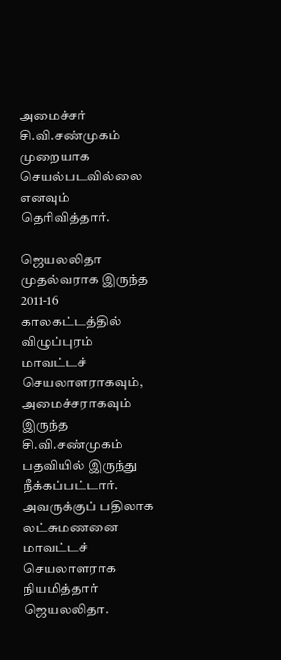அமைச்சர் சி.வி.சண்முகம் முறையாக செயல்படவில்லை எனவும் தெரிவித்தார்.

ஜெயலலிதா முதல்வராக இருந்த 2011-16 காலகட்டத்தில் விழுப்புரம் மாவட்டச் செயலாளராகவும், அமைச்சராகவும் இருந்த சி.வி.சண்முகம் பதவியில் இருந்து நீக்கப்பட்டார். அவருக்குப் பதிலாக லட்சுமணனை மாவட்டச் செயலாளராக நியமித்தார் ஜெயலலிதா.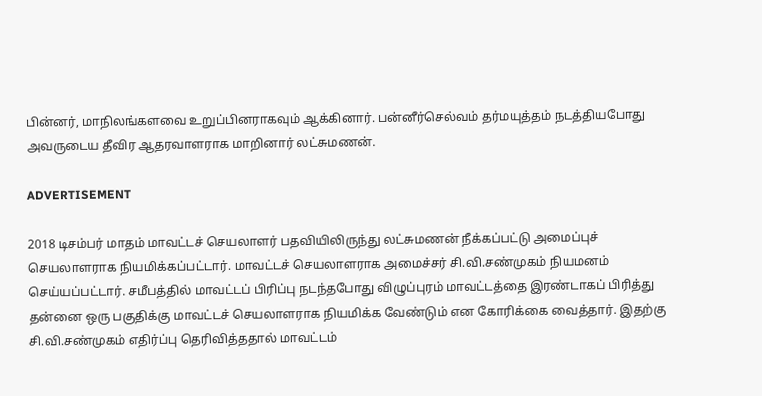பின்னர், மாநிலங்களவை உறுப்பினராகவும் ஆக்கினார். பன்னீர்செல்வம் தர்மயுத்தம் நடத்தியபோது அவருடைய தீவிர ஆதரவாளராக மாறினார் லட்சுமணன்.

ADVERTISEMENT

2018 டிசம்பர் மாதம் மாவட்டச் செயலாளர் பதவியிலிருந்து லட்சுமணன் நீக்கப்பட்டு அமைப்புச் செயலாளராக நியமிக்கப்பட்டார். மாவட்டச் செயலாளராக அமைச்சர் சி.வி.சண்முகம் நியமனம் செய்யப்பட்டார். சமீபத்தில் மாவட்டப் பிரிப்பு நடந்தபோது விழுப்புரம் மாவட்டத்தை இரண்டாகப் பிரித்து தன்னை ஒரு பகுதிக்கு மாவட்டச் செயலாளராக நியமிக்க வேண்டும் என கோரிக்கை வைத்தார். இதற்கு சி.வி.சண்முகம் எதிர்ப்பு தெரிவித்ததால் மாவட்டம்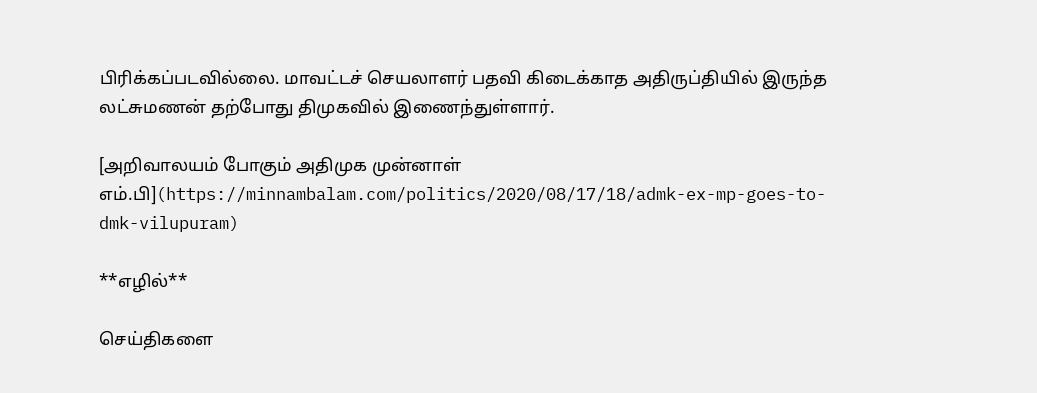பிரிக்கப்படவில்லை. மாவட்டச் செயலாளர் பதவி கிடைக்காத அதிருப்தியில் இருந்த லட்சுமணன் தற்போது திமுகவில் இணைந்துள்ளார்.

[அறிவாலயம் போகும் அதிமுக முன்னாள் எம்.பி](https://minnambalam.com/politics/2020/08/17/18/admk-ex-mp-goes-to-dmk-vilupuram)

**எழில்**

செய்திகளை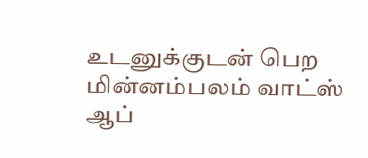உடனுக்குடன் பெற மின்னம்பலம் வாட்ஸ் ஆப்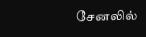சேனலில்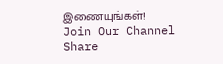இணையுங்கள்!
Join Our Channel
Share